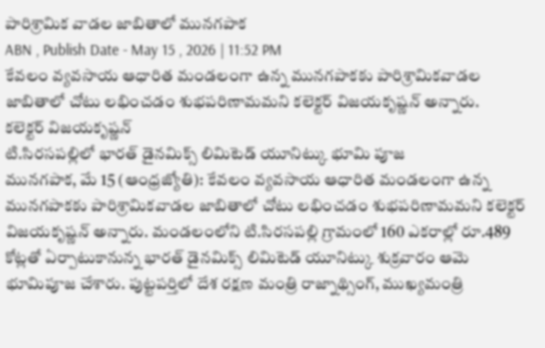పారిశ్రామిక వాడల జాబితాలో మునగపాక
ABN , Publish Date - May 15 , 2026 | 11:52 PM
కేవలం వ్యవసాయ ఆధారిత మండలంగా ఉన్న మునగపాకకు పారిశ్రామికవాడల జాబితాలో చోటు లభించడం శుభపరిణామమని కలెక్టర్ విజయకృష్ణన్ అన్నారు.
కలెక్టర్ విజయకృష్ణన్
టి.సిరసపల్లిలో భారత్ డైనమిక్స్ లిమిటెడ్ యూనిట్కు భూమి పూజ
మునగపాక, మే 15 (ఆంధ్రజ్యోతి): కేవలం వ్యవసాయ ఆధారిత మండలంగా ఉన్న మునగపాకకు పారిశ్రామికవాడల జాబితాలో చోటు లభించడం శుభపరిణామమని కలెక్టర్ విజయకృష్ణన్ అన్నారు. మండలంలోని టి.సిరసపల్లి గ్రామంలో 160 ఎకరాల్లో రూ.489 కోట్లతో ఏర్పాటుకానున్న భారత్ డైనమిక్స్ లిమిటెడ్ యూనిట్కు శుక్రవారం ఆమె భూమిపూజ చేశారు. పుట్టపర్తిలో దేశ రక్షణ మంత్రి రాజ్నాథ్సింగ్, ముఖ్యమంత్రి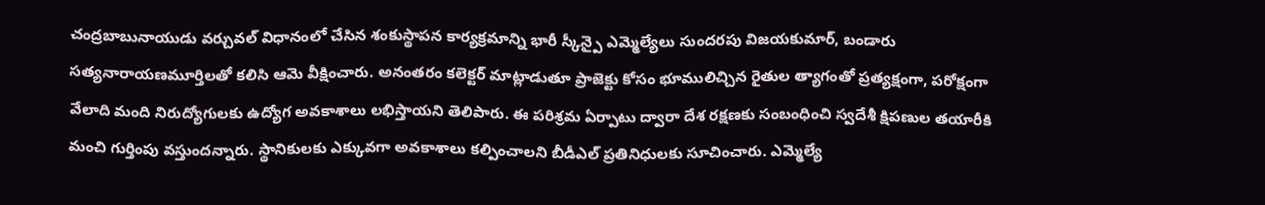చంద్రబాబునాయుడు వర్చువల్ విధానంలో చేసిన శంకుస్థాపన కార్యక్రమాన్ని భారీ స్కీన్పై ఎమ్మెల్యేలు సుందరపు విజయకుమార్, బండారు సత్యనారాయణమూర్తిలతో కలిసి ఆమె వీక్షించారు. అనంతరం కలెక్టర్ మాట్లాడుతూ ప్రాజెక్టు కోసం భూములిచ్చిన రైతుల త్యాగంతో ప్రత్యక్షంగా, పరోక్షంగా వేలాది మంది నిరుద్యోగులకు ఉద్యోగ అవకాశాలు లభిస్తాయని తెలిపారు. ఈ పరిశ్రమ ఏర్పాటు ద్వారా దేశ రక్షణకు సంబంధించి స్వదేశీ క్షిపణుల తయారీకి మంచి గుర్తింపు వస్తుందన్నారు. స్థానికులకు ఎక్కువగా అవకాశాలు కల్పించాలని బీడీఎల్ ప్రతినిధులకు సూచించారు. ఎమ్మెల్యే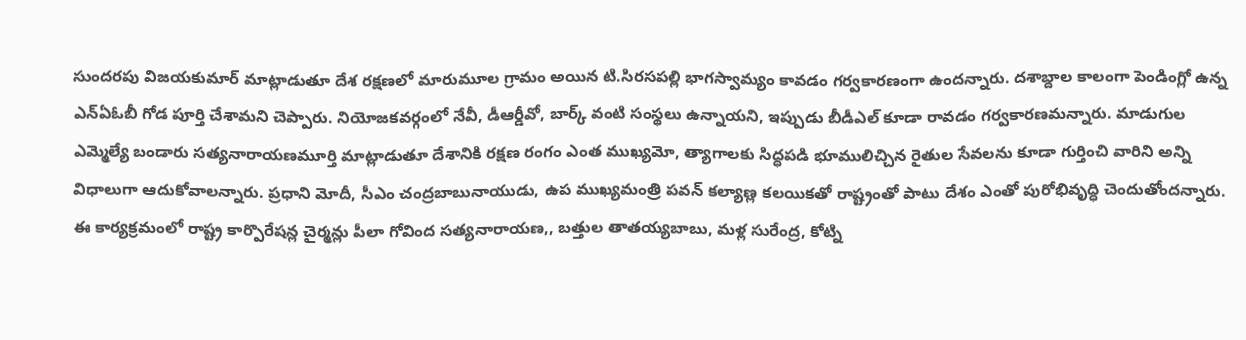సుందరపు విజయకుమార్ మాట్లాడుతూ దేశ రక్షణలో మారుమూల గ్రామం అయిన టి.సిరసపల్లి భాగస్వామ్యం కావడం గర్వకారణంగా ఉందన్నారు. దశాబ్దాల కాలంగా పెండింగ్లో ఉన్న ఎన్ఏఓబీ గోడ పూర్తి చేశామని చెప్పారు. నియోజకవర్గంలో నేవీ, డీఆర్డీవో, బార్క్ వంటి సంస్థలు ఉన్నాయని, ఇప్పుడు బీడీఎల్ కూడా రావడం గర్వకారణమన్నారు. మాడుగుల ఎమ్మెల్యే బండారు సత్యనారాయణమూర్తి మాట్లాడుతూ దేశానికి రక్షణ రంగం ఎంత ముఖ్యమో, త్యాగాలకు సిద్ధపడి భూములిచ్చిన రైతుల సేవలను కూడా గుర్తించి వారిని అన్ని విధాలుగా ఆదుకోవాలన్నారు. ప్రధాని మోదీ, సీఎం చంద్రబాబునాయుడు, ఉప ముఖ్యమంత్రి పవన్ కల్యాణ్ల కలయికతో రాష్ట్రంతో పాటు దేశం ఎంతో పురోభివృద్ధి చెందుతోందన్నారు. ఈ కార్యక్రమంలో రాష్ట్ర కార్పొరేషన్ల చైర్మన్లు పీలా గోవింద సత్యనారాయణ,, బత్తుల తాతయ్యబాబు, మళ్ల సురేంద్ర, కోట్ని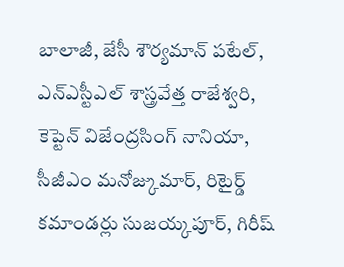బాలాజీ, జేసీ శౌర్యమాన్ పటేల్, ఎన్ఎస్టీఎల్ శాస్త్రవేత్త రాజేశ్వరి, కెప్టెన్ విజేంద్రసింగ్ నానియా, సీజీఎం మనోజ్కుమార్, రిటైర్డ్ కమాండర్లు సుజయ్కపూర్, గిరీష్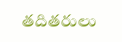తదితరులు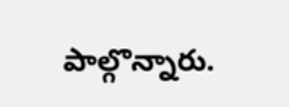పాల్గొన్నారు.